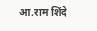आ.राम शिंदे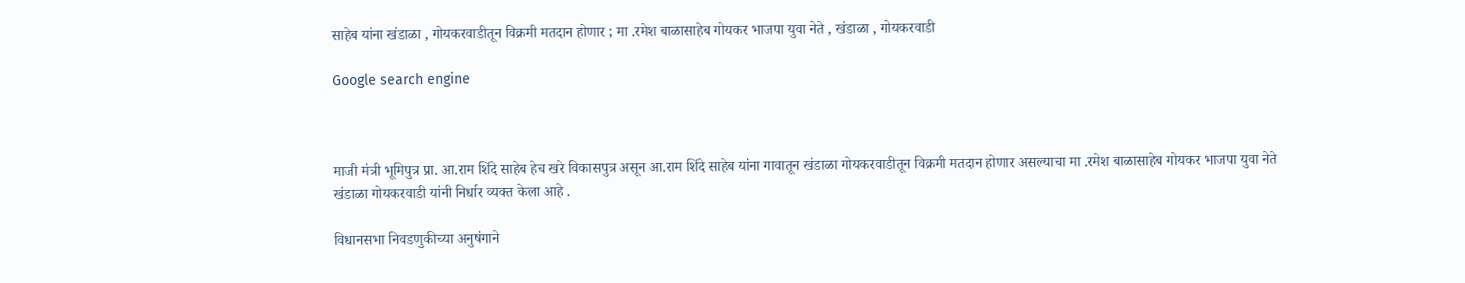साहेब यांना खंडाळा , गोयकरवाडीतून विक्रमी मतदान होणार ; मा .रमेश बाळासाहेब गोयकर भाजपा युवा नेते , खंडाळा , गोयकरवाडी

Google search engine



माजी मंत्री भूमिपुत्र प्रा. आ.राम शिंदे साहेब हेच खरे विकासपुत्र असून आ.राम शिंदे साहेब यांना गावातून खंडाळा गोयकरवाडीतून विक्रमी मतदान होणार असल्याचा मा .रमेश बाळासाहेब गोयकर भाजपा युवा नेते खंडाळा गोयकरवाडी यांनी निर्धार व्यक्त केला आहे .

विधानसभा निवडणुकीच्या अनुषंगाने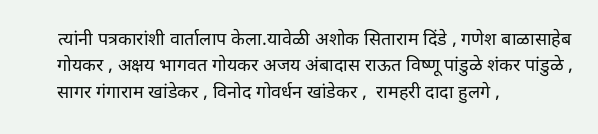त्यांनी पत्रकारांशी वार्तालाप केला.यावेळी अशोक सिताराम दिंडे , गणेश बाळासाहेब गोयकर , अक्षय भागवत गोयकर अजय अंबादास राऊत विष्णू पांडुळे शंकर पांडुळे , सागर गंगाराम खांडेकर , विनोद गोवर्धन खांडेकर ,  रामहरी दादा हुलगे ,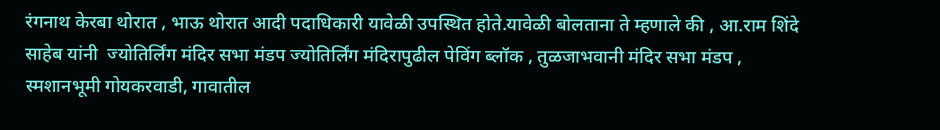रंगनाथ केरबा थोरात , भाऊ थोरात आदी पदाधिकारी यावेळी उपस्थित होते.यावेळी बोलताना ते म्हणाले की , आ.राम शिंदे साहेब यांनी  ज्योतिर्लिंग मंदिर सभा मंडप ज्योतिर्लिंग मंदिरापुढील पेविंग ब्लॉक , तुळजाभवानी मंदिर सभा मंडप , स्मशानभूमी गोयकरवाडी, गावातील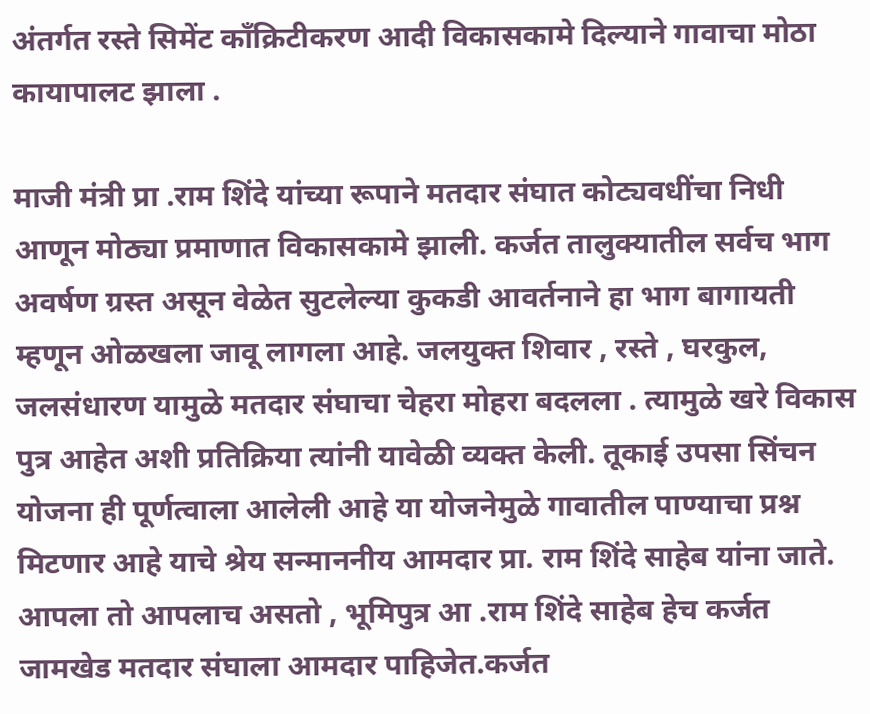अंतर्गत रस्ते सिमेंट काँक्रिटीकरण आदी विकासकामे दिल्याने गावाचा मोठा कायापालट झाला .

माजी मंत्री प्रा .राम शिंदे यांच्या रूपाने मतदार संघात कोट्यवधींचा निधी आणून मोठ्या प्रमाणात विकासकामे झाली. कर्जत तालुक्यातील सर्वच भाग अवर्षण ग्रस्त असून वेळेत सुटलेल्या कुकडी आवर्तनाने हा भाग बागायती म्हणून ओळखला जावू लागला आहे. जलयुक्त शिवार , रस्ते , घरकुल, जलसंधारण यामुळे मतदार संघाचा चेहरा मोहरा बदलला . त्यामुळे खरे विकास पुत्र आहेत अशी प्रतिक्रिया त्यांनी यावेळी व्यक्त केली. तूकाई उपसा सिंचन योजना ही पूर्णत्वाला आलेली आहे या योजनेमुळे गावातील पाण्याचा प्रश्न मिटणार आहे याचे श्रेय सन्माननीय आमदार प्रा. राम शिंदे साहेब यांना जाते. आपला तो आपलाच असतो , भूमिपुत्र आ .राम शिंदे साहेब हेच कर्जत जामखेड मतदार संघाला आमदार पाहिजेत.कर्जत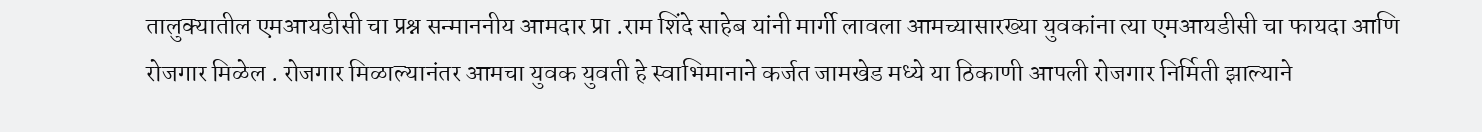तालुक्यातील एमआयडीसी चा प्रश्न सन्माननीय आमदार प्रा .राम शिंदे साहेब यांनी मार्गी लावला आमच्यासारख्या युवकांना त्या एमआयडीसी चा फायदा आणि रोजगार मिळेल . रोजगार मिळाल्यानंतर आमचा युवक युवती हे स्वाभिमानाने कर्जत जामखेड मध्ये या ठिकाणी आपली रोजगार निर्मिती झाल्याने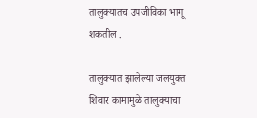तालुक्यातच उपजीविका भागू शकतील .

तालुक्यात झालेल्या जलयुक्त शिवार कामामुळे तालुक्याचा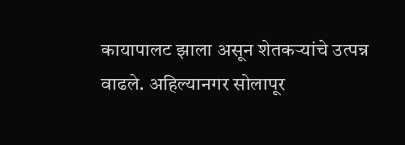कायापालट झाला असून शेतकऱ्यांचे उत्पन्न वाढले. अहिल्यानगर सोलापूर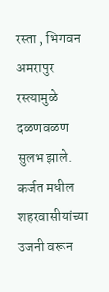रस्ता , भिगवन अमरापुर रस्त्यामुळे दळणवळण सुलभ झाले. कर्जत मधील शहरवासीयांच्या उजनी वरून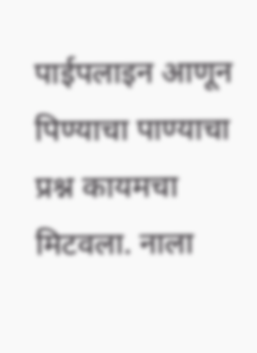पाईपलाइन आणून पिण्याचा पाण्याचा प्रश्न कायमचा मिटवला. नाला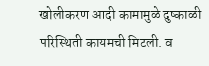खोलीकरण आदी कामामुळे दुष्काळी परिस्थिती कायमची मिटली. व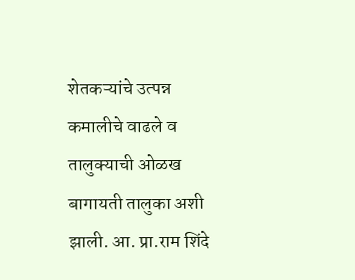शेतकऱ्यांचे उत्पन्न कमालीचे वाढले व तालुक्याची ओळख बागायती तालुका अशी झाली. आ. प्रा.राम शिंदे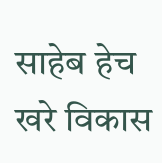साहेब हेच खरे विकास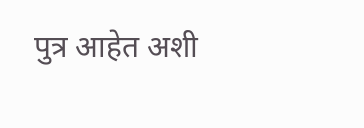पुत्र आहेत अशी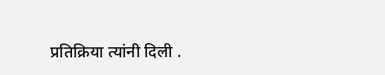प्रतिक्रिया त्यांनी दिली .